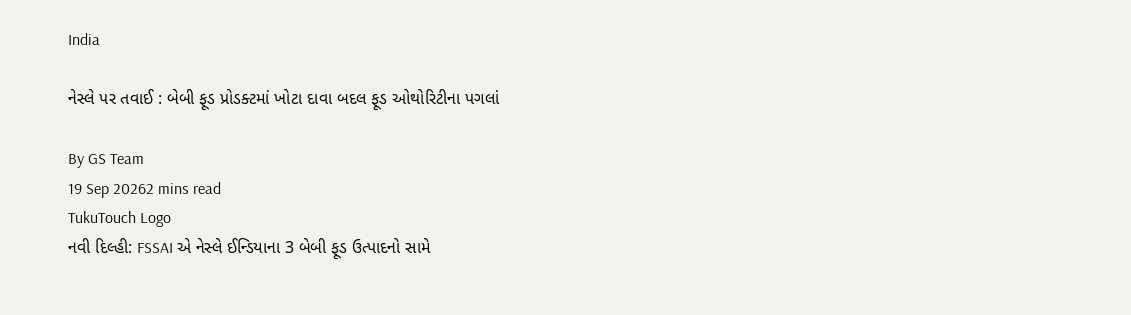India

નેસ્લે પર તવાઈ : બેબી ફૂડ પ્રોડક્ટમાં ખોટા દાવા બદલ ફૂડ ઓથોરિટીના પગલાં

By GS Team
19 Sep 20262 mins read
TukuTouch Logo
નવી દિલ્હી: FSSAI એ નેસ્લે ઈન્ડિયાના 3 બેબી ફૂડ ઉત્પાદનો સામે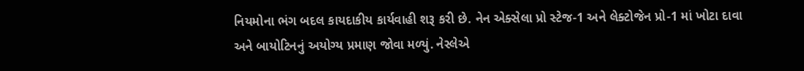નિયમોના ભંગ બદલ કાયદાકીય કાર્યવાહી શરૂ કરી છે. નેન એક્સેલા પ્રો સ્ટેજ-1 અને લેક્ટોજેન પ્રો-1 માં ખોટા દાવા અને બાયોટિનનું અયોગ્ય પ્રમાણ જોવા મળ્યું. નેસ્લેએ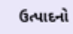ઉત્પાદનો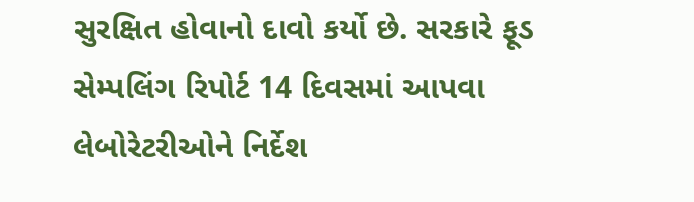સુરક્ષિત હોવાનો દાવો કર્યો છે. સરકારે ફૂડ સેમ્પલિંગ રિપોર્ટ 14 દિવસમાં આપવા લેબોરેટરીઓને નિર્દેશ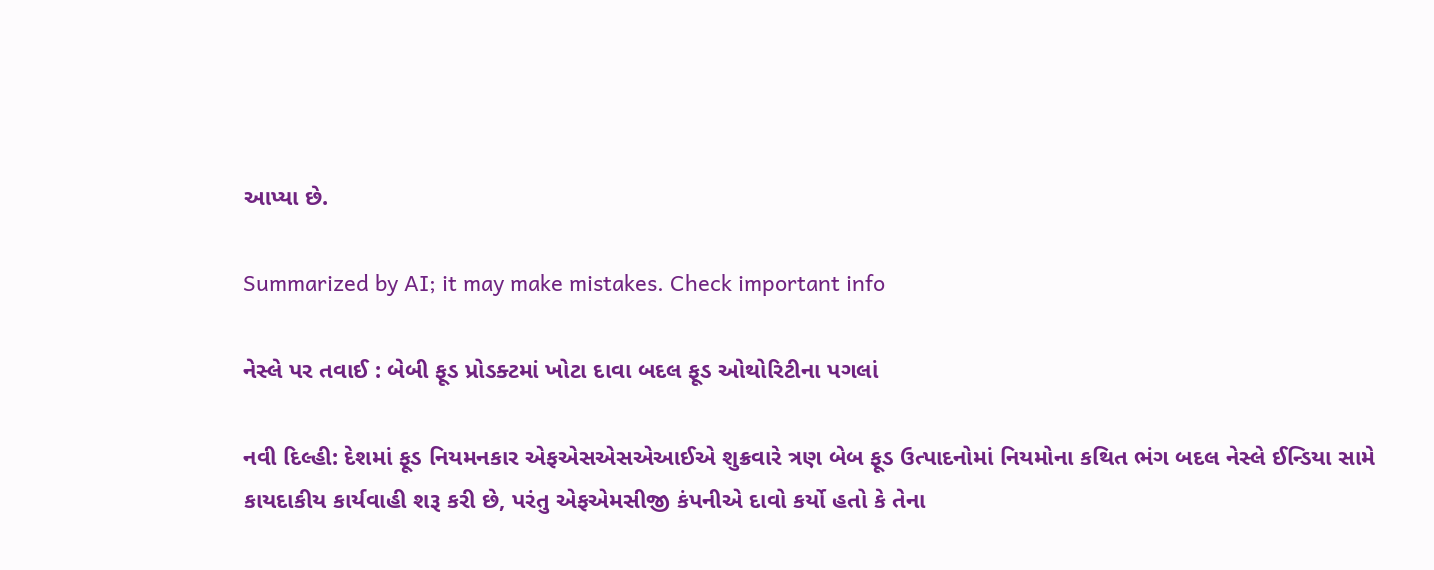આપ્યા છે.

Summarized by AI; it may make mistakes. Check important info

નેસ્લે પર તવાઈ : બેબી ફૂડ પ્રોડક્ટમાં ખોટા દાવા બદલ ફૂડ ઓથોરિટીના પગલાં

નવી દિલ્હી: દેશમાં ફૂડ નિયમનકાર એફએસએસએઆઈએ શુક્રવારે ત્રણ બેબ ફૂડ ઉત્પાદનોમાં નિયમોના કથિત ભંગ બદલ નેસ્લે ઈન્ડિયા સામે કાયદાકીય કાર્યવાહી શરૂ કરી છે, પરંતુ એફએમસીજી કંપનીએ દાવો કર્યો હતો કે તેના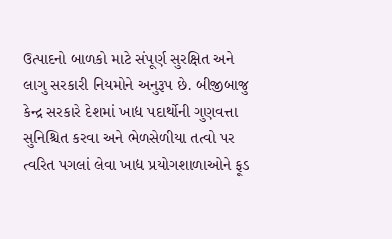ઉત્પાદનો બાળકો માટે સંપૂર્ણ સુરક્ષિત અને લાગુ સરકારી નિયમોને અનુરૂપ છે. બીજીબાજુ કેન્દ્ર સરકારે દેશમાં ખાદ્ય પદાર્થોની ગુણવત્તા સુનિશ્ચિત કરવા અને ભેળસેળીયા તત્વો પર ત્વરિત પગલાં લેવા ખાદ્ય પ્રયોગશાળાઓને ફૂડ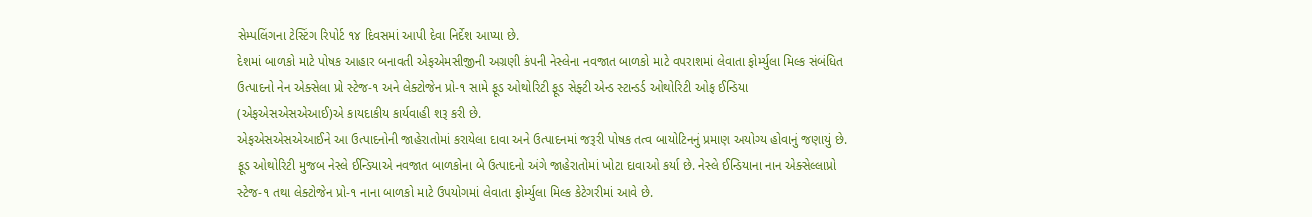સેમ્પલિંગના ટેસ્ટિંગ રિપોર્ટ ૧૪ દિવસમાં આપી દેવા નિર્દેશ આપ્યા છે.
દેશમાં બાળકો માટે પોષક આહાર બનાવતી એફએમસીજીની અગ્રણી કંપની નેસ્લેના નવજાત બાળકો માટે વપરાશમાં લેવાતા ફોર્મ્યુલા મિલ્ક સંબંધિત ઉત્પાદનો નેન એક્સેલા પ્રો સ્ટેજ-૧ અને લેક્ટોજેન પ્રો-૧ સામે ફૂડ ઓથોરિટી ફૂડ સેફ્ટી એન્ડ સ્ટાન્ડર્ડ ઓથોરિટી ઓફ ઈન્ડિયા (એફએસએસએઆઈ)એ કાયદાકીય કાર્યવાહી શરૂ કરી છે.
એફએસએસએઆઈને આ ઉત્પાદનોની જાહેરાતોમાં કરાયેલા દાવા અને ઉત્પાદનમાં જરૂરી પોષક તત્વ બાયોટિનનું પ્રમાણ અયોગ્ય હોવાનું જણાયું છે. ફૂડ ઓથોરિટી મુજબ નેસ્લે ઈન્ડિયાએ નવજાત બાળકોના બે ઉત્પાદનો અંગે જાહેરાતોમાં ખોટા દાવાઓ કર્યા છે. નેસ્લે ઈન્ડિયાના નાન એક્સેલ્લાપ્રો સ્ટેજ-૧ તથા લેક્ટોજેન પ્રો-૧ નાના બાળકો માટે ઉપયોગમાં લેવાતા ફોર્મ્યુલા મિલ્ક કેટેગરીમાં આવે છે.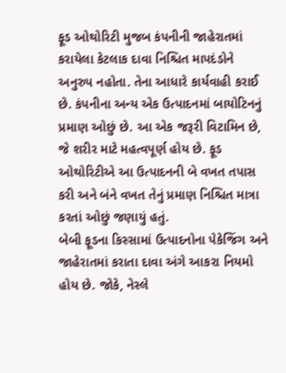ફૂડ ઓથોરિટી મુજબ કંપનીની જાહેરાતમાં કરાયેલા કેટલાક દાવા નિશ્ચિત માપદંડોને અનુરુપ નહોતા. તેના આધારે કાર્યવાહી કરાઈ છે. કંપનીના અન્ય એક ઉત્પાદનમાં બાયોટિનનું પ્રમાણ ઓછું છે. આ એક જરૂરી વિટામિન છે, જે શરીર માટે મહત્વપૂર્ણ હોય છે. ફૂડ ઓથોરિટીએ આ ઉત્પાદનની બે વખત તપાસ કરી અને બંને વખત તેનું પ્રમાણ નિશ્ચિત માત્રા કરતાં ઓછું જણાયું હતું.
બેબી ફૂડના કિસ્સામાં ઉત્પાદનોના પેકેજિંગ અને જાહેરાતમાં કરાતા દાવા અંગે આકરા નિયમો હોય છે. જોકે, નેસ્લે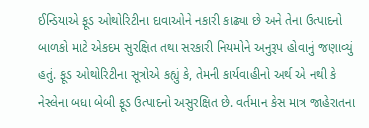ઈન્ડિયાએ ફૂડ ઓથોરિટીના દાવાઓને નકારી કાઢ્યા છે અને તેના ઉત્પાદનો બાળકો માટે એકદમ સુરક્ષિત તથા સરકારી નિયમોને અનુરૂપ હોવાનું જણાવ્યું હતું. ફૂડ ઓથોરિટીના સૂત્રોએ કહ્યું કે, તેમની કાર્યવાહીનો અર્થ એ નથી કે નેસ્લેના બધા બેબી ફૂડ ઉત્પાદનો અસુરક્ષિત છે. વર્તમાન કેસ માત્ર જાહેરાતના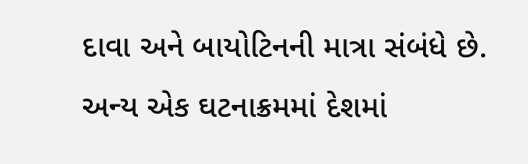દાવા અને બાયોટિનની માત્રા સંબંધે છે. અન્ય એક ઘટનાક્રમમાં દેશમાં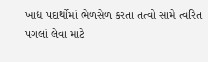ખાદ્ય પદાર્થોમાં ભેળસેળ કરતા તત્વો સામે ત્વરિત પગલાં લેવા માટે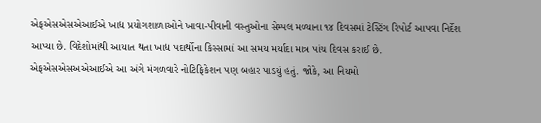એફએસએસએઆઈએ ખાદ્ય પ્રયોગશાળાઓને ખાવા-પીવાની વસ્તુઓના સેમ્પલ મળ્યાના ૧૪ દિવસમાં ટેસ્ટિંગ રિપોર્ટ આપવા નિર્દેશ આપ્યા છે. વિદેશોમાંથી આયાત થતા ખાદ્ય પદાર્થોના કિસ્સામાં આ સમય મર્યાદા માત્ર પાંચ દિવસ કરાઈ છે. એફએસએસઅએઆઈએ આ અંગે મંગળવારે નોટિફિકેશન પણ બહાર પાડયું હતું. જોકે, આ નિયમો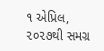૧ એપ્રિલ, ૨૦૨૭થી સમગ્ર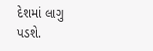દેશમાં લાગુ પડશે.